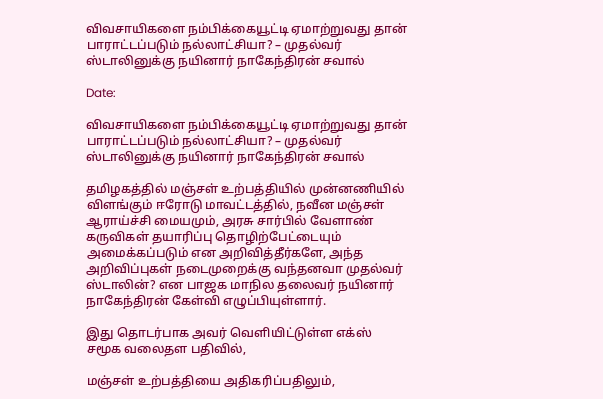விவசாயிகளை நம்பிக்கையூட்டி ஏமாற்றுவது தான் பாராட்டப்படும் நல்லாட்சியா? – முதல்வர் ஸ்டாலினுக்கு நயினார் நாகேந்திரன் சவால்

Date:

விவசாயிகளை நம்பிக்கையூட்டி ஏமாற்றுவது தான் பாராட்டப்படும் நல்லாட்சியா? – முதல்வர் ஸ்டாலினுக்கு நயினார் நாகேந்திரன் சவால்

தமிழகத்தில் மஞ்சள் உற்பத்தியில் முன்னணியில் விளங்கும் ஈரோடு மாவட்டத்தில், நவீன மஞ்சள் ஆராய்ச்சி மையமும், அரசு சார்பில் வேளாண் கருவிகள் தயாரிப்பு தொழிற்பேட்டையும் அமைக்கப்படும் என அறிவித்தீர்களே, அந்த அறிவிப்புகள் நடைமுறைக்கு வந்தனவா முதல்வர் ஸ்டாலின்? என பாஜக மாநில தலைவர் நயினார் நாகேந்திரன் கேள்வி எழுப்பியுள்ளார்.

இது தொடர்பாக அவர் வெளியிட்டுள்ள எக்ஸ் சமூக வலைதள பதிவில்,

மஞ்சள் உற்பத்தியை அதிகரிப்பதிலும்,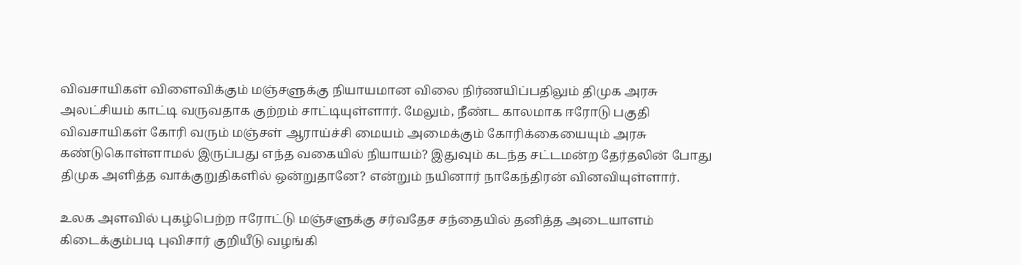விவசாயிகள் விளைவிக்கும் மஞ்சளுக்கு நியாயமான விலை நிர்ணயிப்பதிலும் திமுக அரசு அலட்சியம் காட்டி வருவதாக குற்றம் சாட்டியுள்ளார். மேலும், நீண்ட காலமாக ஈரோடு பகுதி விவசாயிகள் கோரி வரும் மஞ்சள் ஆராய்ச்சி மையம் அமைக்கும் கோரிக்கையையும் அரசு கண்டுகொள்ளாமல் இருப்பது எந்த வகையில் நியாயம்? இதுவும் கடந்த சட்டமன்ற தேர்தலின் போது திமுக அளித்த வாக்குறுதிகளில் ஒன்றுதானே? என்றும் நயினார் நாகேந்திரன் வினவியுள்ளார்.

உலக அளவில் புகழ்பெற்ற ஈரோட்டு மஞ்சளுக்கு சர்வதேச சந்தையில் தனித்த அடையாளம் கிடைக்கும்படி புவிசார் குறியீடு வழங்கி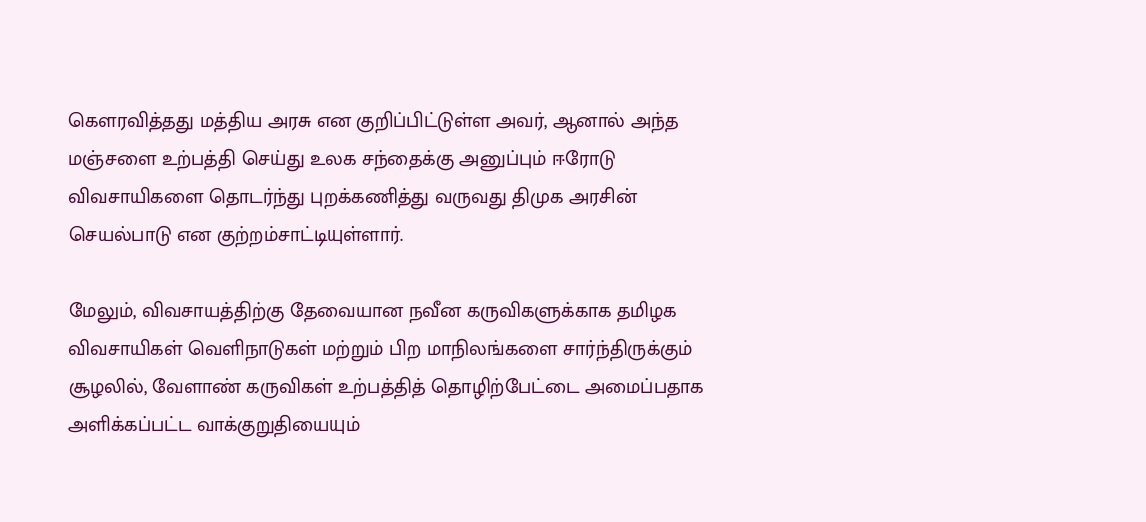கௌரவித்தது மத்திய அரசு என குறிப்பிட்டுள்ள அவர், ஆனால் அந்த மஞ்சளை உற்பத்தி செய்து உலக சந்தைக்கு அனுப்பும் ஈரோடு விவசாயிகளை தொடர்ந்து புறக்கணித்து வருவது திமுக அரசின் செயல்பாடு என குற்றம்சாட்டியுள்ளார்.

மேலும், விவசாயத்திற்கு தேவையான நவீன கருவிகளுக்காக தமிழக விவசாயிகள் வெளிநாடுகள் மற்றும் பிற மாநிலங்களை சார்ந்திருக்கும் சூழலில், வேளாண் கருவிகள் உற்பத்தித் தொழிற்பேட்டை அமைப்பதாக அளிக்கப்பட்ட வாக்குறுதியையும்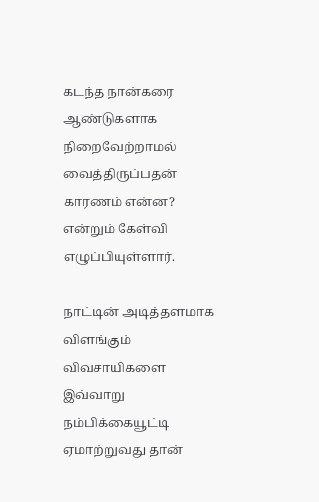கடந்த நான்கரை ஆண்டுகளாக நிறைவேற்றாமல் வைத்திருப்பதன் காரணம் என்ன? என்றும் கேள்வி எழுப்பியுள்ளார்.

நாட்டின் அடித்தளமாக விளங்கும் விவசாயிகளை இவ்வாறு நம்பிக்கையூட்டி ஏமாற்றுவது தான்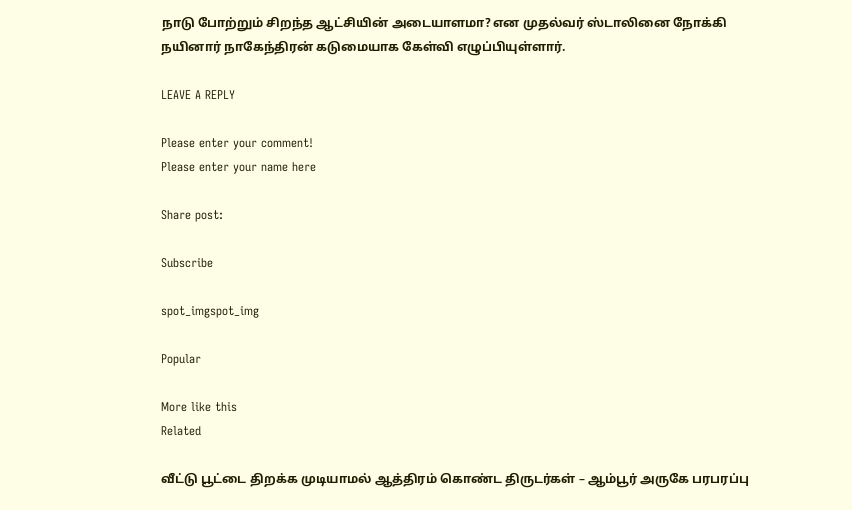நாடு போற்றும் சிறந்த ஆட்சியின் அடையாளமா? என முதல்வர் ஸ்டாலினை நோக்கி நயினார் நாகேந்திரன் கடுமையாக கேள்வி எழுப்பியுள்ளார்.

LEAVE A REPLY

Please enter your comment!
Please enter your name here

Share post:

Subscribe

spot_imgspot_img

Popular

More like this
Related

வீட்டு பூட்டை திறக்க முடியாமல் ஆத்திரம் கொண்ட திருடர்கள் – ஆம்பூர் அருகே பரபரப்பு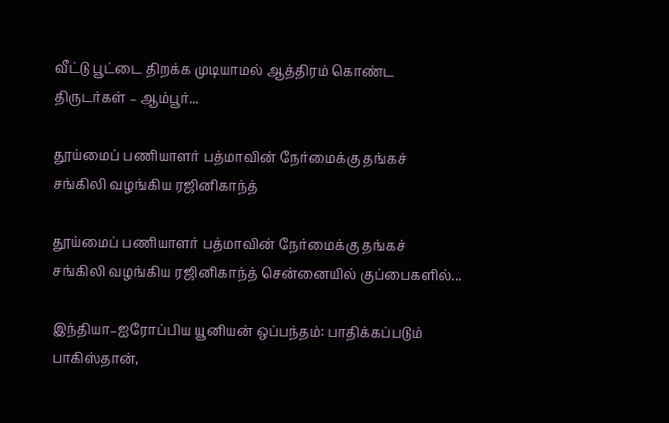வீட்டு பூட்டை திறக்க முடியாமல் ஆத்திரம் கொண்ட திருடர்கள் – ஆம்பூர்...

தூய்மைப் பணியாளர் பத்மாவின் நேர்மைக்கு தங்கச் சங்கிலி வழங்கிய ரஜினிகாந்த்

தூய்மைப் பணியாளர் பத்மாவின் நேர்மைக்கு தங்கச் சங்கிலி வழங்கிய ரஜினிகாந்த் சென்னையில் குப்பைகளில்...

இந்தியா–ஐரோப்பிய யூனியன் ஒப்பந்தம்: பாதிக்கப்படும் பாகிஸ்தான்,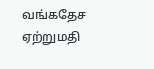வங்கதேச ஏற்றுமதி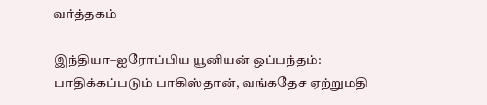வர்த்தகம்

இந்தியா–ஐரோப்பிய யூனியன் ஒப்பந்தம்: பாதிக்கப்படும் பாகிஸ்தான், வங்கதேச ஏற்றுமதி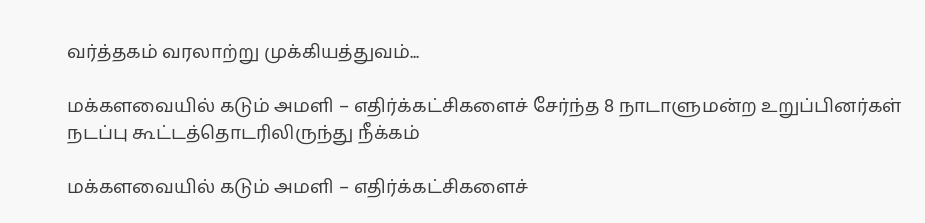வர்த்தகம் வரலாற்று முக்கியத்துவம்...

மக்களவையில் கடும் அமளி – எதிர்க்கட்சிகளைச் சேர்ந்த 8 நாடாளுமன்ற உறுப்பினர்கள் நடப்பு கூட்டத்தொடரிலிருந்து நீக்கம்

மக்களவையில் கடும் அமளி – எதிர்க்கட்சிகளைச்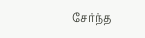சேர்ந்த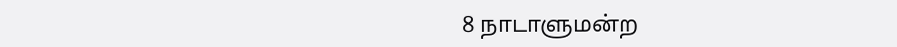8 நாடாளுமன்ற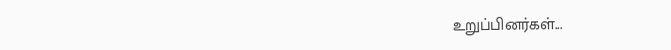உறுப்பினர்கள்...